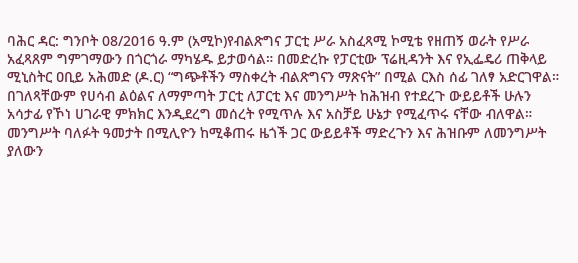ባሕር ዳር: ግንቦት 08/2016 ዓ.ም (አሚኮ)የብልጽግና ፓርቲ ሥራ አስፈጻሚ ኮሚቴ የዘጠኝ ወራት የሥራ አፈጻጸም ግምገማውን በጎርጎራ ማካሄዱ ይታወሳል። በመድረኩ የፓርቲው ፕሬዚዳንት እና የኢፌዴሪ ጠቅላይ ሚኒስትር ዐቢይ አሕመድ (ዶ.ር) “ግጭቶችን ማስቀረት ብልጽግናን ማጽናት” በሚል ርእስ ሰፊ ገለፃ አድርገዋል።
በገለጻቸውም የሀሳብ ልዕልና ለማምጣት ፓርቲ ለፓርቲ እና መንግሥት ከሕዝብ የተደረጉ ውይይቶች ሁሉን አሳታፊ የኾነ ሀገራዊ ምክክር እንዲደረግ መሰረት የሚጥሉ እና አስቻይ ሁኔታ የሚፈጥሩ ናቸው ብለዋል። መንግሥት ባለፉት ዓመታት በሚሊዮን ከሚቆጠሩ ዜጎች ጋር ውይይቶች ማድረጉን እና ሕዝቡም ለመንግሥት ያለውን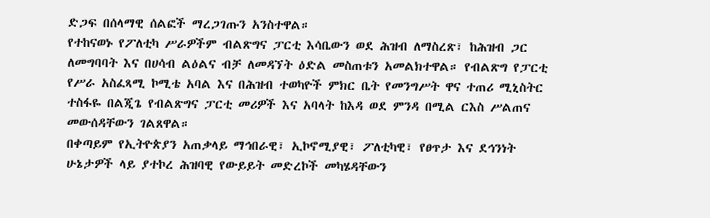ድጋፍ በሰላማዊ ሰልፎች ማረጋገጡን አንስተዋል።
የተከናወኑ የፖለቲካ ሥራዎችም ብልጽግና ፓርቲ እሳቤውን ወደ ሕዝብ ለማስረጽ፣ ከሕዝብ ጋር ለመግባባት እና በሀሳብ ልዕልና ብቻ ለመዳኘት ዕድል መስጠቱን አመልክተዋል። የብልጽግ የፓርቲ የሥራ አስፈጻሚ ኮሚቴ አባል እና በሕዝብ ተወካዮች ምክር ቤት የመንግሥት ዋና ተጠሪ ሚኒስትር ተስፋዬ በልጂጌ የብልጽግና ፓርቲ መሪዎች እና አባላት ከእዳ ወደ ምንዳ በሚል ርእስ ሥልጠና መውሰዳቸውን ገልጸዋል።
በቀጣይም የኢትዮጵያን አጠቃላይ ማኅበራዊ፣ ኢኮኖሚያዊ፣ ፖለቲካዊ፣ የፀጥታ እና ደኅንነት ሁኔታዎች ላይ ያተኮረ ሕዝባዊ የውይይት መድረኮች መካሄዳቸውን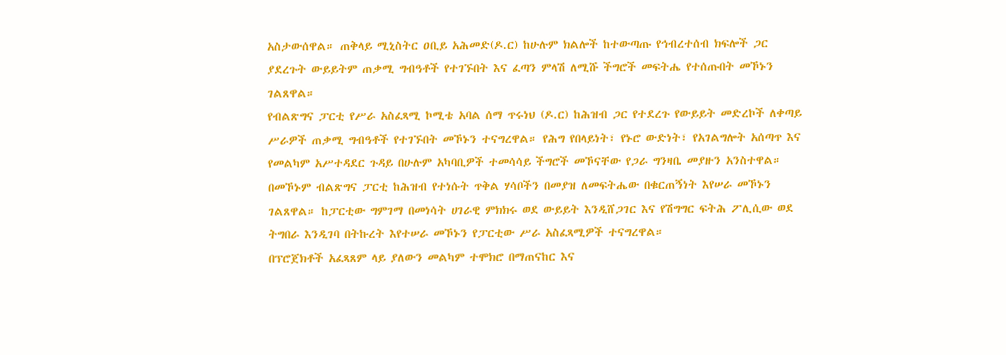አስታውሰዋል። ጠቅላይ ሚኒስትር ዐቢይ አሕመድ(ዶ.ር) ከሁሉም ክልሎች ከተውጣጡ የኅብረተሰብ ክፍሎች ጋር ያደረጉት ውይይትም ጠቃሚ ግብዓቶች የተገኙበት እና ፈጣን ምላሽ ለሚሹ ችግሮች መፍትሔ የተሰጡበት መኾኑን ገልጸዋል።
የብልጽግና ፓርቲ የሥራ አስፈጻሚ ኮሚቴ አባል ሰማ ጥሩነህ (ዶ.ር) ከሕዝብ ጋር የተደረጉ የውይይት መድረኮች ለቀጣይ ሥራዎች ጠቃሚ ግብዓቶች የተገኙበት መኾኑን ተናግረዋል። የሕግ የበላይነት፣ የኑሮ ውድነት፣ የአገልግሎት አሰጣጥ እና የመልካም አሥተዳደር ጉዳይ በሁሉም አካባቢዎች ተመሳሳይ ችግሮች መኾናቸው የጋራ ግንዛቤ መያዙን አንስተዋል።
በመኾኑም ብልጽግና ፓርቲ ከሕዝብ የተነሱት ጥቅል ሃሳቦችን በመያዝ ለመፍትሔው በቁርጠኝነት እየሠራ መኾኑን ገልጸዋል። ከፓርቲው ግምገማ በመነሳት ሀገራዊ ምክክሩ ወደ ውይይት እንዲሸጋገር እና የሽግግር ፍትሕ ፖሊሲው ወደ ትግበራ እንዲገባ በትኩረት እየተሠራ መኾኑን የፓርቲው ሥራ አስፈጻሚዎች ተናግረዋል።
በፕሮጀክቶች አፈጻጸም ላይ ያለውን መልካም ተሞክሮ በማጠናከር እና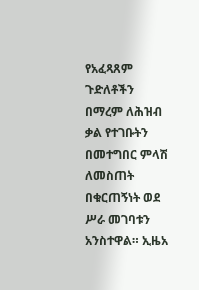የአፈጻጸም ጉድለቶችን በማረም ለሕዝብ ቃል የተገቡትን በመተግበር ምላሽ ለመስጠት በቁርጠኝነት ወደ ሥራ መገባቱን አንስተዋል። ኢዜአ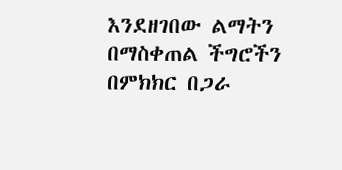እንደዘገበው ልማትን በማስቀጠል ችግሮችን በምክክር በጋራ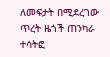ለመፍታት በሚደረገው ጥረት ዜጎች ጠንካራ ተሳትፎ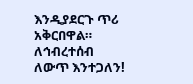እንዲያደርጉ ጥሪ አቅርበዋል።
ለኅብረተሰብ ለውጥ እንተጋለን!